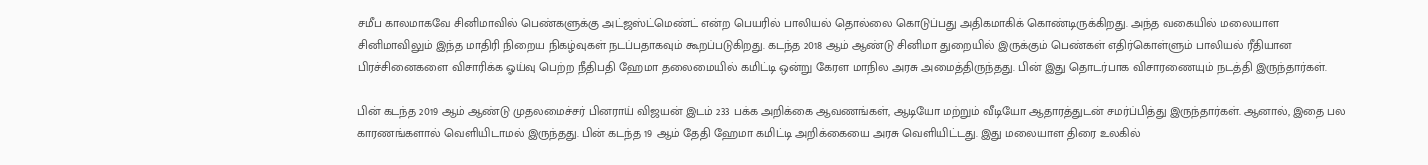சமீப காலமாகவே சினிமாவில் பெண்களுக்கு அட்ஜஸ்ட்மெண்ட் என்ற பெயரில் பாலியல் தொல்லை கொடுப்பது அதிகமாகிக் கொண்டிருக்கிறது. அந்த வகையில் மலையாள சினிமாவிலும் இந்த மாதிரி நிறைய நிகழ்வுகள் நடப்பதாகவும் கூறப்படுகிறது. கடந்த 2018 ஆம் ஆண்டு சினிமா துறையில் இருக்கும் பெண்கள் எதிர்கொள்ளும் பாலியல் ரீதியான பிரச்சினைகளை விசாரிக்க ஓய்வு பெற்ற நீதிபதி ஹேமா தலைமையில் கமிட்டி ஒன்று கேரள மாநில அரசு அமைத்திருந்தது. பின் இது தொடர்பாக விசாரணையும் நடத்தி இருந்தார்கள்.

பின் கடந்த 2019 ஆம் ஆண்டு முதலமைச்சர் பினராய் விஜயன் இடம் 233 பக்க அறிக்கை ஆவணங்கள், ஆடியோ மற்றும் வீடியோ ஆதாரத்துடன் சமர்ப்பித்து இருந்தார்கள். ஆனால், இதை பல காரணங்களால் வெளியிடாமல் இருந்தது. பின் கடந்த 19 ஆம் தேதி ஹேமா கமிட்டி அறிக்கையை அரசு வெளியிட்டது. இது மலையாள திரை உலகில்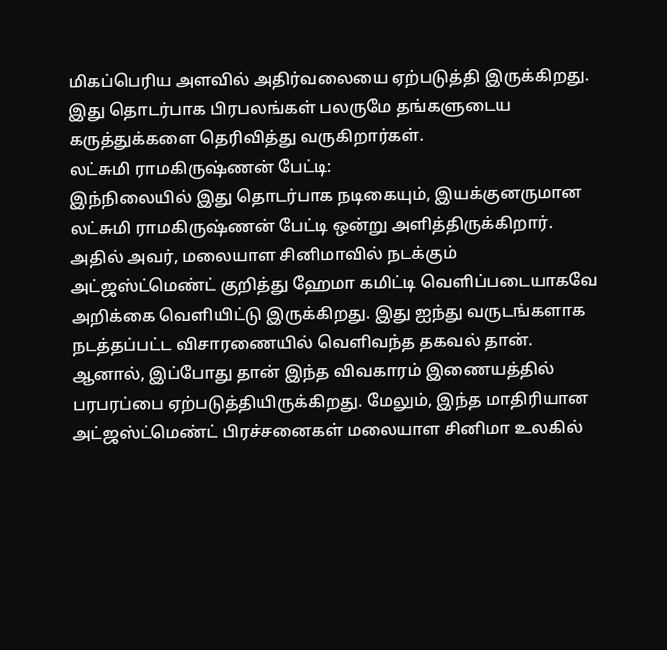மிகப்பெரிய அளவில் அதிர்வலையை ஏற்படுத்தி இருக்கிறது. இது தொடர்பாக பிரபலங்கள் பலருமே தங்களுடைய கருத்துக்களை தெரிவித்து வருகிறார்கள்.
லட்சுமி ராமகிருஷ்ணன் பேட்டி:
இந்நிலையில் இது தொடர்பாக நடிகையும், இயக்குனருமான லட்சுமி ராமகிருஷ்ணன் பேட்டி ஒன்று அளித்திருக்கிறார். அதில் அவர், மலையாள சினிமாவில் நடக்கும் அட்ஜஸ்ட்மெண்ட் குறித்து ஹேமா கமிட்டி வெளிப்படையாகவே அறிக்கை வெளியிட்டு இருக்கிறது. இது ஐந்து வருடங்களாக நடத்தப்பட்ட விசாரணையில் வெளிவந்த தகவல் தான். ஆனால், இப்போது தான் இந்த விவகாரம் இணையத்தில் பரபரப்பை ஏற்படுத்தியிருக்கிறது. மேலும், இந்த மாதிரியான அட்ஜஸ்ட்மெண்ட் பிரச்சனைகள் மலையாள சினிமா உலகில்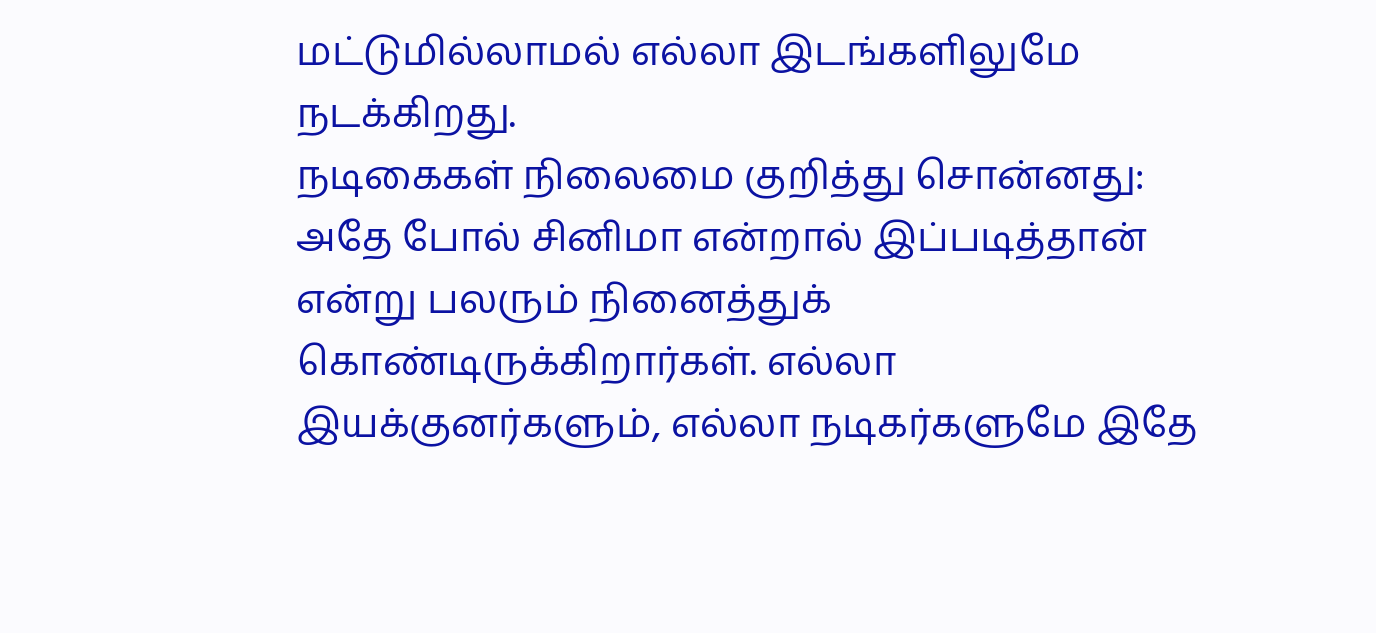மட்டுமில்லாமல் எல்லா இடங்களிலுமே நடக்கிறது.
நடிகைகள் நிலைமை குறித்து சொன்னது:
அதே போல் சினிமா என்றால் இப்படித்தான் என்று பலரும் நினைத்துக் கொண்டிருக்கிறார்கள். எல்லா இயக்குனர்களும், எல்லா நடிகர்களுமே இதே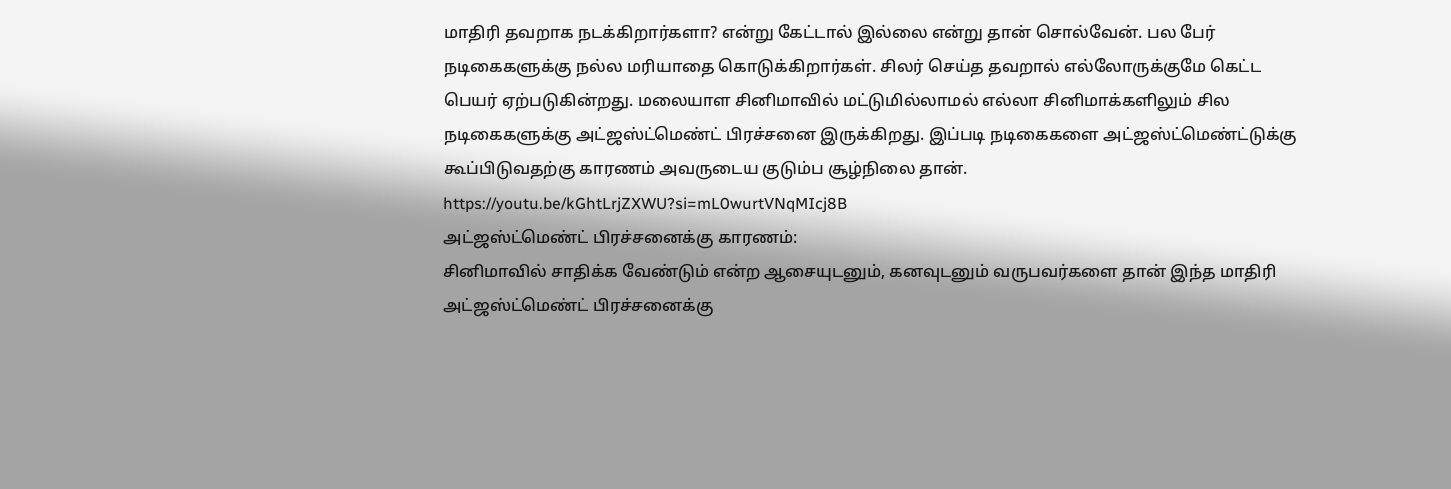மாதிரி தவறாக நடக்கிறார்களா? என்று கேட்டால் இல்லை என்று தான் சொல்வேன். பல பேர் நடிகைகளுக்கு நல்ல மரியாதை கொடுக்கிறார்கள். சிலர் செய்த தவறால் எல்லோருக்குமே கெட்ட பெயர் ஏற்படுகின்றது. மலையாள சினிமாவில் மட்டுமில்லாமல் எல்லா சினிமாக்களிலும் சில நடிகைகளுக்கு அட்ஜஸ்ட்மெண்ட் பிரச்சனை இருக்கிறது. இப்படி நடிகைகளை அட்ஜஸ்ட்மெண்ட்டுக்கு கூப்பிடுவதற்கு காரணம் அவருடைய குடும்ப சூழ்நிலை தான்.
https://youtu.be/kGhtLrjZXWU?si=mL0wurtVNqMIcj8B
அட்ஜஸ்ட்மெண்ட் பிரச்சனைக்கு காரணம்:
சினிமாவில் சாதிக்க வேண்டும் என்ற ஆசையுடனும், கனவுடனும் வருபவர்களை தான் இந்த மாதிரி அட்ஜஸ்ட்மெண்ட் பிரச்சனைக்கு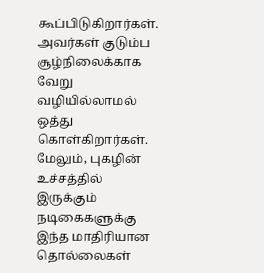கூப்பிடுகிறார்கள். அவர்கள் குடும்ப சூழ்நிலைக்காக வேறு வழியில்லாமல் ஒத்து கொள்கிறார்கள். மேலும், புகழின் உச்சத்தில் இருக்கும் நடிகைகளுக்கு இந்த மாதிரியான தொல்லைகள்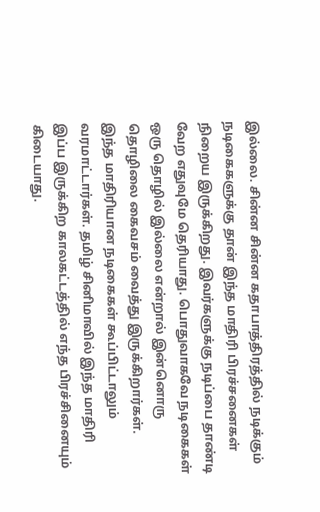இல்லை. சின்ன சின்ன கதாபாத்திரத்தில் நடிக்கும் நடிகைகளுக்கு தான் இந்த மாதிரி பிரச்சனைகள் நிறைய இருக்கிறது. இவர்களுக்கு நடிப்பை தாண்டி வேற எதுவுமே தெரியாது. பொதுவாகவே நடிகைகள் ஒரு தொழில் இல்லை என்றால் இன்னொரு தொழிலை கைவசம் வைத்து இருக்கிறார்கள்.
இந்த மாதிரியான நடிகைகள் கூப்பிட்டாலும் வரமாட்டார்கள். தமிழ் சினிமாவில் இந்த மாதிரி இப்ப இருக்கிற காலகட்டத்தில் எந்த பிரச்சினையும் கிடையாது.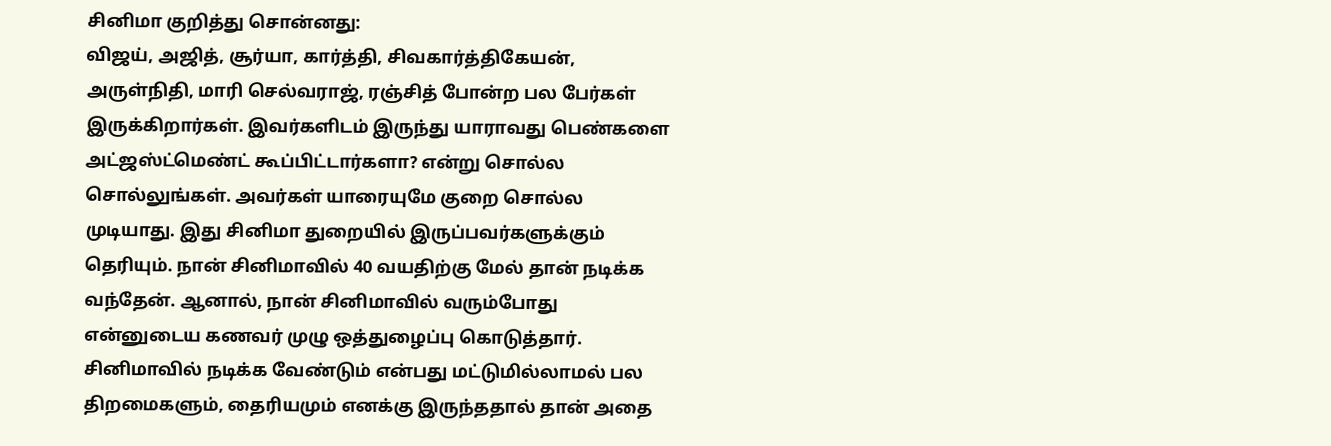சினிமா குறித்து சொன்னது:
விஜய், அஜித், சூர்யா, கார்த்தி, சிவகார்த்திகேயன், அருள்நிதி, மாரி செல்வராஜ், ரஞ்சித் போன்ற பல பேர்கள் இருக்கிறார்கள். இவர்களிடம் இருந்து யாராவது பெண்களை அட்ஜஸ்ட்மெண்ட் கூப்பிட்டார்களா? என்று சொல்ல சொல்லுங்கள். அவர்கள் யாரையுமே குறை சொல்ல முடியாது. இது சினிமா துறையில் இருப்பவர்களுக்கும் தெரியும். நான் சினிமாவில் 40 வயதிற்கு மேல் தான் நடிக்க வந்தேன். ஆனால், நான் சினிமாவில் வரும்போது என்னுடைய கணவர் முழு ஒத்துழைப்பு கொடுத்தார்.
சினிமாவில் நடிக்க வேண்டும் என்பது மட்டுமில்லாமல் பல திறமைகளும், தைரியமும் எனக்கு இருந்ததால் தான் அதை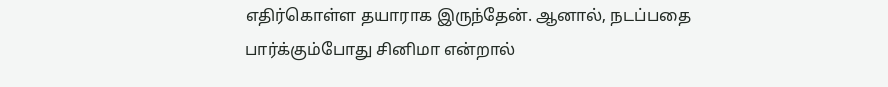எதிர்கொள்ள தயாராக இருந்தேன். ஆனால், நடப்பதை பார்க்கும்போது சினிமா என்றால்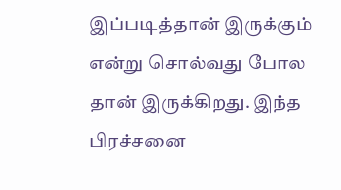இப்படித்தான் இருக்கும் என்று சொல்வது போல தான் இருக்கிறது. இந்த பிரச்சனை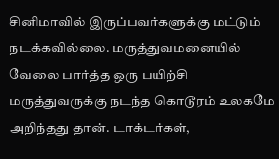சினிமாவில் இருப்பவர்களுக்கு மட்டும் நடக்கவில்லை. மருத்துவமனையில் வேலை பார்த்த ஒரு பயிற்சி மருத்துவருக்கு நடந்த கொடூரம் உலகமே அறிந்தது தான். டாக்டர்கள்,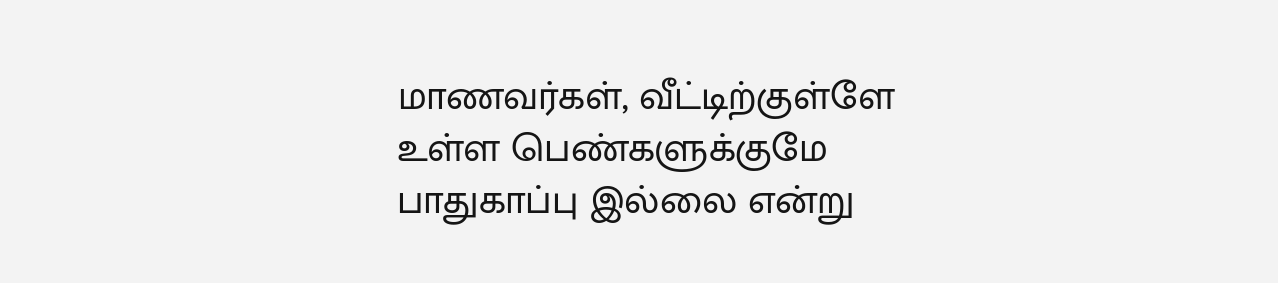மாணவர்கள், வீட்டிற்குள்ளே உள்ள பெண்களுக்குமே பாதுகாப்பு இல்லை என்று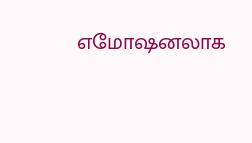எமோஷனலாக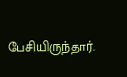பேசியிருந்தார்.